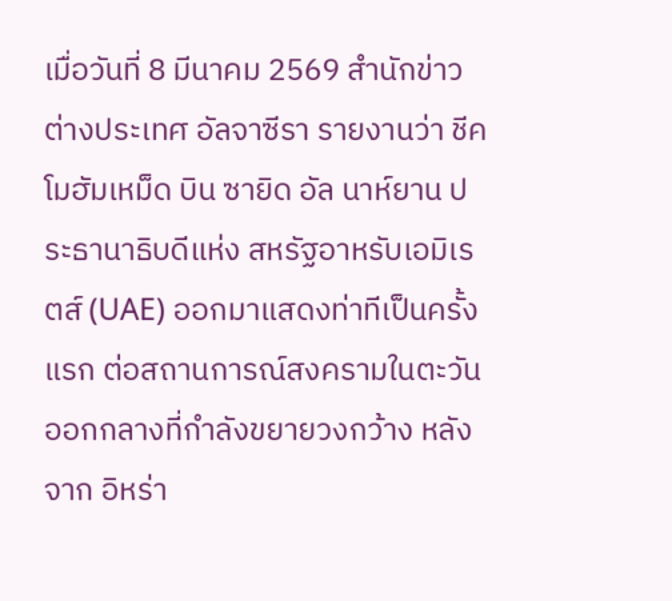เมื่อวันที่ 8 มีนาคม 2569 สำนักข่าวต่างประเทศ อัลจาซีรา รายงานว่า ชีค โมฮัมเหม็ด บิน ซายิด อัล นาห์ยาน ประธานาธิบดีแห่ง สหรัฐอาหรับเอมิเรตส์ (UAE) ออกมาแสดงท่าทีเป็นครั้งแรก ต่อสถานการณ์สงครามในตะวันออกกลางที่กำลังขยายวงกว้าง หลังจาก อิหร่า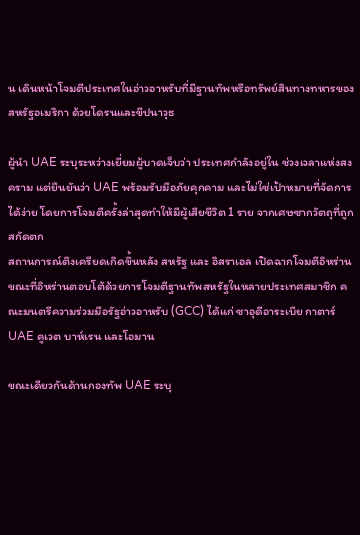น เดินหน้าโจมตีประเทศในอ่าวอาหรับที่มีฐานทัพหรือทรัพย์สินทางทหารของ สหรัฐอเมริกา ด้วยโดรนและขีปนาวุธ

ผู้นำ UAE ระบุระหว่างเยี่ยมผู้บาดเจ็บว่า ประเทศกำลังอยู่ใน ช่วงเวลาแห่งสงคราม แต่ยืนยันว่า UAE พร้อมรับมือภัยคุกคาม และไม่ใช่เป้าหมายที่จัดการได้ง่าย โดยการโจมตีครั้งล่าสุดทำให้มีผู้เสียชีวิต 1 ราย จากเศษซากวัตถุที่ถูกสกัดตก
สถานการณ์ตึงเครียดเกิดขึ้นหลัง สหรัฐ และ อิสราเอล เปิดฉากโจมตีอิหร่าน ขณะที่อิหร่านตอบโต้ด้วยการโจมตีฐานทัพสหรัฐในหลายประเทศสมาชิก คณะมนตรีความร่วมมือรัฐอ่าวอาหรับ (GCC) ได้แก่ ซาอุดีอาระเบีย กาตาร์ UAE คูเวต บาห์เรน และโอมาน

ขณะเดียวกันด้านกองทัพ UAE ระบุ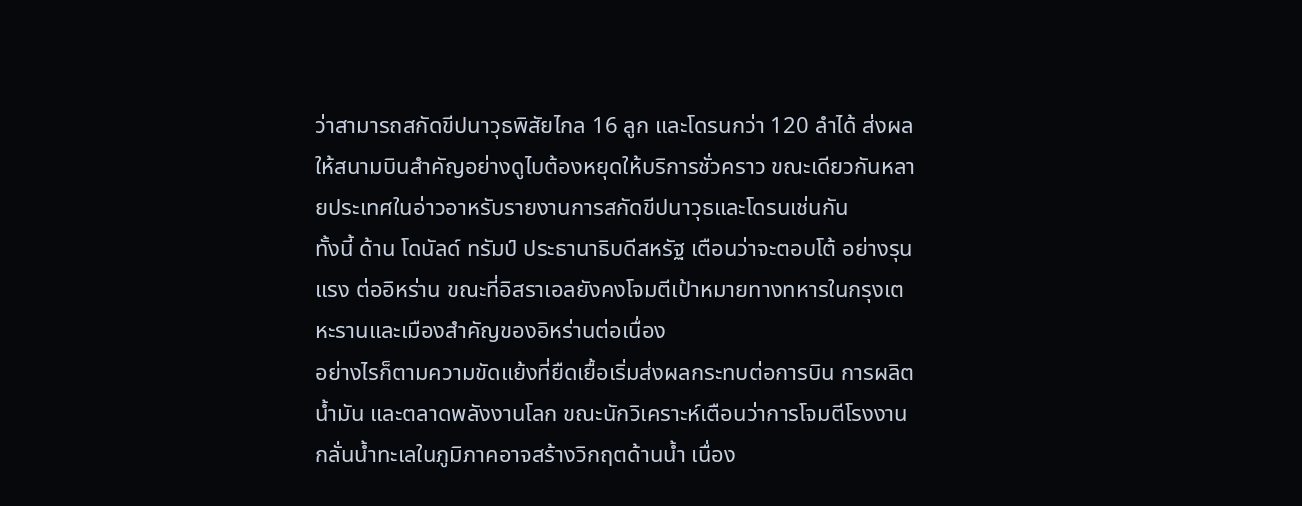ว่าสามารถสกัดขีปนาวุธพิสัยไกล 16 ลูก และโดรนกว่า 120 ลำได้ ส่งผลให้สนามบินสำคัญอย่างดูไบต้องหยุดให้บริการชั่วคราว ขณะเดียวกันหลายประเทศในอ่าวอาหรับรายงานการสกัดขีปนาวุธและโดรนเช่นกัน
ทั้งนี้ ด้าน โดนัลด์ ทรัมป์ ประธานาธิบดีสหรัฐ เตือนว่าจะตอบโต้ อย่างรุนแรง ต่ออิหร่าน ขณะที่อิสราเอลยังคงโจมตีเป้าหมายทางทหารในกรุงเตหะรานและเมืองสำคัญของอิหร่านต่อเนื่อง
อย่างไรก็ตามความขัดแย้งที่ยืดเยื้อเริ่มส่งผลกระทบต่อการบิน การผลิตน้ำมัน และตลาดพลังงานโลก ขณะนักวิเคราะห์เตือนว่าการโจมตีโรงงานกลั่นน้ำทะเลในภูมิภาคอาจสร้างวิกฤตด้านน้ำ เนื่อง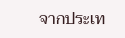จากประเท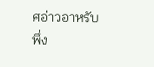ศอ่าวอาหรับพึ่ง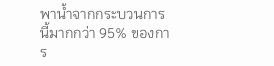พาน้ำจากกระบวนการนี้มากกว่า 95% ของการ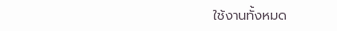ใช้งานทั้งหมด